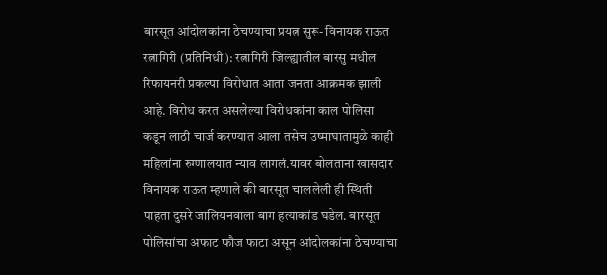बारसूत आंदोलकांना ठेचण्याचा प्रयत्न सुरू- विनायक राऊत
रत्नागिरी (प्रतिनिधी): रत्नागिरी जिल्ह्यातील बारसु मधील रिफायनरी प्रकल्पा विरोधात आता जनता आक्रमक झाली आहे. विरोध करत असलेल्या विरोधकांना काल पोलिसा कडून लाठी चार्ज करण्यात आला तसेच उष्माघातामुळे काही महिलांना रुग्णालयात न्याव लागलं.यावर बोलताना खासदार विनायक राऊत म्हणाले की बारसूत चाललेली ही स्थिती पाहता दुसरे जालियनवाला बाग हत्याकांड घडेल. बारसूत पोलिसांचा अफाट फौज फाटा असून आंदोलकांना ठेचण्याचा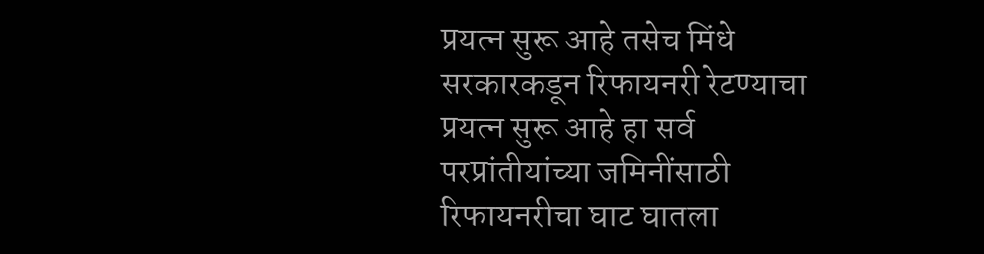प्रयत्न सुरू आहे तसेच मिंधे सरकारकडून रिफायनरी रेटण्याचा प्रयत्न सुरू आहे हा सर्व परप्रांतीयांच्या जमिनींसाठी रिफायनरीचा घाट घातला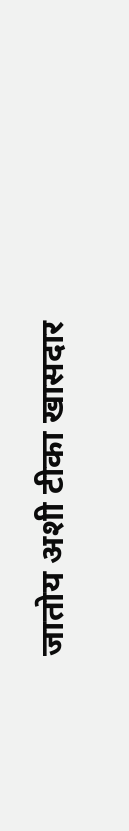जातोय अशी टीका खासदार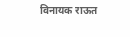विनायक राऊत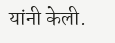यांनी केली.